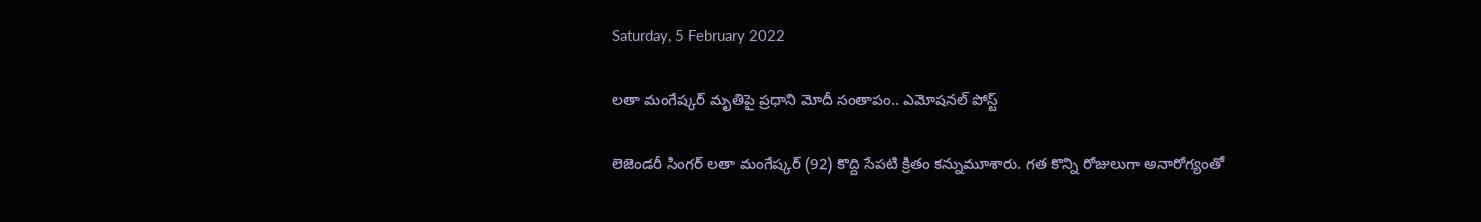Saturday, 5 February 2022

లతా మంగేష్కర్ మృతిపై ప్రధాని మోదీ సంతాపం.. ఎమోషనల్ పోస్ట్

లెజెండరీ సింగర్ లతా మంగేష్కర్‌ (92) కొద్ది సేపటి క్రితం కన్నుమూశారు. గత కొన్ని రోజులుగా అనారోగ్యంతో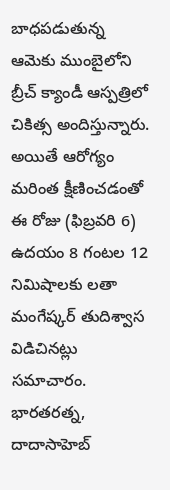బాధపడుతున్న ఆమెకు ముంబైలోని బ్రీచ్‌ క్యాండీ ఆస్పత్రిలో చికిత్స అందిస్తున్నారు. అయితే ఆరోగ్యం మరింత క్షీణించడంతో ఈ రోజు (ఫిబ్రవరి 6) ఉదయం 8 గంటల 12 నిమిషాలకు లతా మంగేష్కర్‌ తుదిశ్వాస విడిచినట్లు సమాచారం. భారతరత్న, దాదాసాహెబ్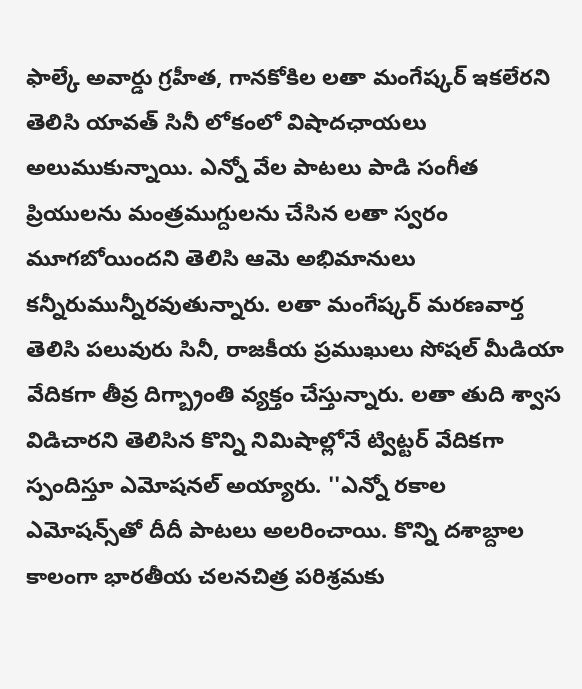ఫాల్కే అవార్డు గ్రహీత, గానకోకిల లతా మంగేష్కర్‌ ఇకలేరని తెలిసి యావత్ సినీ లోకంలో విషాదఛాయలు అలుముకున్నాయి. ఎన్నో వేల పాటలు పాడి సంగీత ప్రియులను మంత్రముగ్దులను చేసిన లతా స్వరం మూగబోయిందని తెలిసి ఆమె అభిమానులు కన్నీరుమున్నీరవుతున్నారు. లతా మంగేష్కర్‌ మరణవార్త తెలిసి పలువురు సినీ, రాజకీయ ప్రముఖులు సోషల్ మీడియా వేదికగా తీవ్ర దిగ్బ్రాంతి వ్యక్తం చేస్తున్నారు. లతా తుది శ్వాస విడిచారని తెలిసిన కొన్ని నిమిషాల్లోనే ట్విట్టర్ వేదికగా స్పందిస్తూ ఎమోషనల్ అయ్యారు. ''ఎన్నో రకాల ఎమోషన్స్‌తో దీదీ పాటలు అలరించాయి. కొన్ని దశాబ్దాల కాలంగా భారతీయ చలనచిత్ర పరిశ్రమకు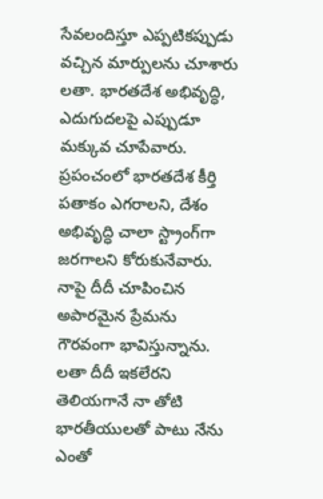సేవలందిస్తూ ఎప్పటికప్పుడు వచ్చిన మార్పులను చూశారు లతా. భారతదేశ అభివృద్ధి, ఎదుగుదలపై ఎప్పుడూ మక్కువ చూపేవారు. ప్రపంచంలో భారతదేశ కీర్తి పతాకం ఎగరాలని, దేశం అభివృద్ధి చాలా స్ట్రాంగ్‌గా జరగాలని కోరుకునేవారు. నాపై దీదీ చూపించిన అపారమైన ప్రేమను గౌరవంగా భావిస్తున్నాను. లతా దీదీ ఇకలేరని తెలియగానే నా తోటి భారతీయులతో పాటు నేను ఎంతో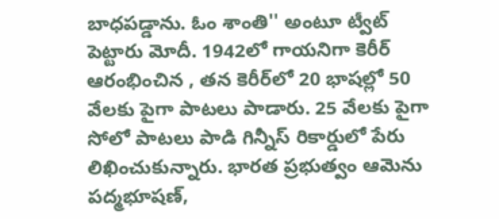బాధపడ్డాను. ఓం శాంతి'' అంటూ ట్వీట్ పెట్టారు మోదీ. 1942లో గాయనిగా కెరీర్ ఆరంభించిన , తన కెరీర్‌లో 20 భాషల్లో 50 వేలకు పైగా పాటలు పాడారు. 25 వేలకు పైగా సోలో పాటలు పాడి గిన్నీస్ రికార్డులో పేరు లిఖించుకున్నారు. భారత ప్రభుత్వం ఆమెను పద్మభూషణ్,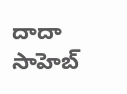దాదా సాహెబ్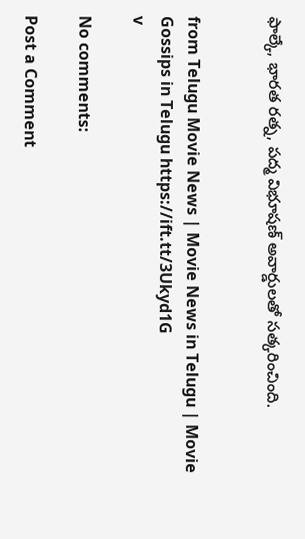ఫాల్కే, భారత రత్న, పద్మ విభూషణ్ అవార్డులతో సత్కరించింది.


from Telugu Movie News | Movie News in Telugu | Movie Gossips in Telugu https://ift.tt/3Ukyd1G
v

No comments:

Post a Comment